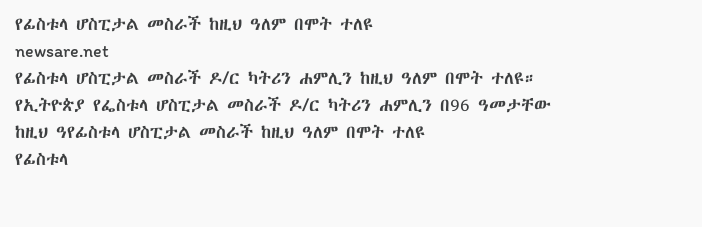የፊስቱላ ሆስፒታል መስራች ከዚህ ዓለም በሞት ተለዩ
newsare.net
የፊስቱላ ሆስፒታል መስራች ዶ/ር ካትሪን ሐምሊን ከዚህ ዓለም በሞት ተለዩ። የኢትዮጵያ የፌስቱላ ሆስፒታል መስራች ዶ/ር ካትሪን ሐምሊን በ96 ዓመታቸው ከዚህ ዓየፊስቱላ ሆስፒታል መስራች ከዚህ ዓለም በሞት ተለዩ
የፊስቱላ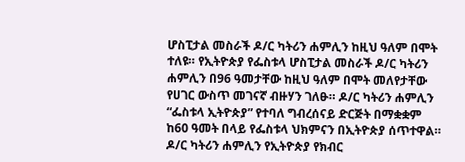ሆስፒታል መስራች ዶ/ር ካትሪን ሐምሊን ከዚህ ዓለም በሞት ተለዩ። የኢትዮጵያ የፌስቱላ ሆስፒታል መስራች ዶ/ር ካትሪን ሐምሊን በ96 ዓመታቸው ከዚህ ዓለም በሞት መለየታቸው የሀገር ውስጥ መገናኛ ብዙሃን ገለፁ። ዶ/ር ካትሪን ሐምሊን “ፌስቱላ ኢትዮጵያ” የተባለ ግብረሰናይ ድርጅት በማቋቋም ከ60 ዓመት በላይ የፌስቱላ ህክምናን በኢትዮጵያ ሰጥተዋል። ዶ/ር ካትሪን ሐምሊን የኢትዮጵያ የክብር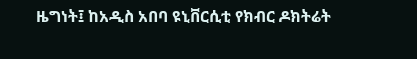ዜግነት፤ ከአዲስ አበባ ዩኒቨርሲቲ የክብር ዶክትሬት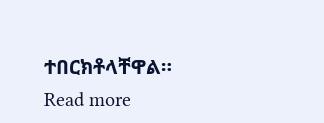ተበርክቶላቸዋል። Read more